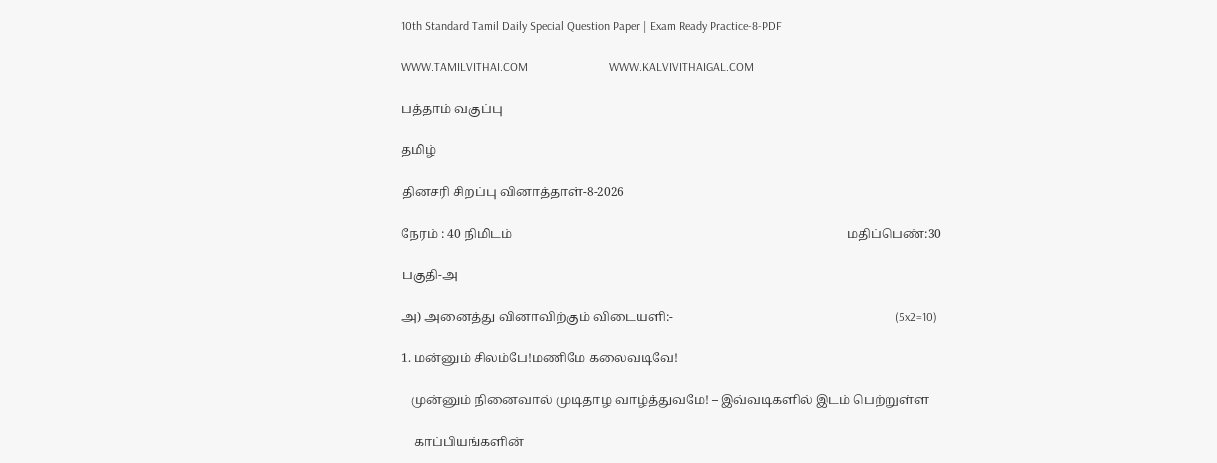10th Standard Tamil Daily Special Question Paper | Exam Ready Practice-8-PDF

WWW.TAMILVITHAI.COM                           WWW.KALVIVITHAIGAL.COM

பத்தாம் வகுப்பு

தமிழ்

தினசரி சிறப்பு வினாத்தாள்-8-2026

நேரம் : 40 நிமிடம்                                                                                                           மதிப்பெண்:30

பகுதி-அ

அ) அனைத்து வினாவிற்கும் விடையளி:-                                                                       (5x2=10)

1. மன்னும் சிலம்பே!மணிமே கலைவடிவே!

   முன்னும் நினைவால் முடிதாழ வாழ்த்துவமே! – இவ்வடிகளில் இடம் பெற்றுள்ள

    காப்பியங்களின்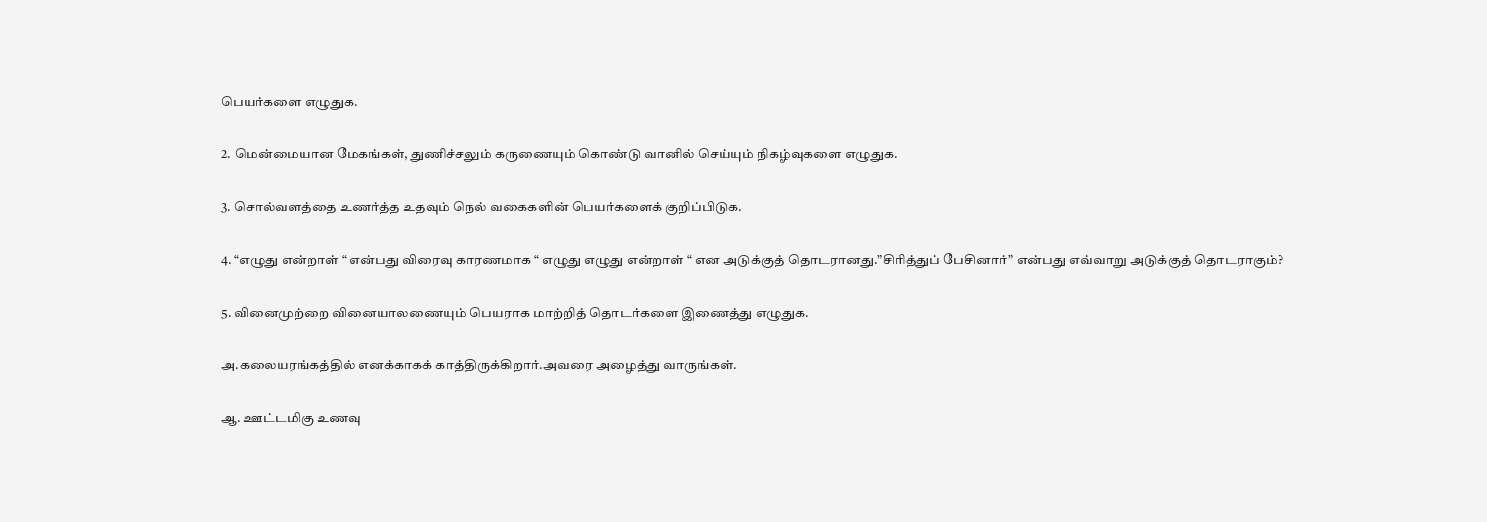பெயர்களை எழுதுக.

2. மென்மையான மேகங்கள், துணிச்சலும் கருணையும் கொண்டு வானில் செய்யும் நிகழ்வுகளை எழுதுக.

3. சொல்வளத்தை உணர்த்த உதவும் நெல் வகைகளின் பெயர்களைக் குறிப்பிடுக.

4. “எழுது என்றாள் “ என்பது விரைவு காரணமாக “ எழுது எழுது என்றாள் “ என அடுக்குத் தொடரானது.”சிரித்துப் பேசினார்” என்பது எவ்வாறு அடுக்குத் தொடராகும்?

5. வினைமுற்றை வினையாலணையும் பெயராக மாற்றித் தொடர்களை இணைத்து எழுதுக.

அ.கலையரங்கத்தில் எனக்காகக் காத்திருக்கிறார்.அவரை அழைத்து வாருங்கள்.

ஆ. ஊட்டமிகு உணவு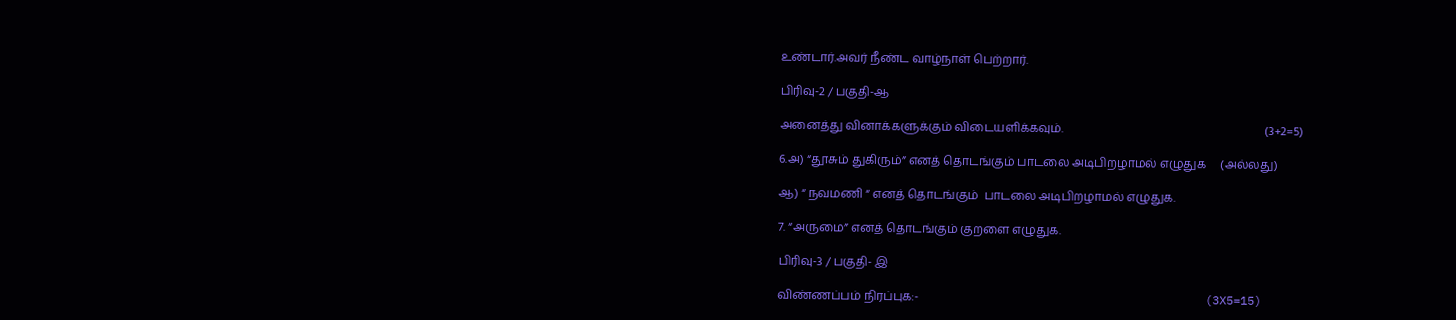உண்டார்.அவர் நீண்ட வாழ்நாள் பெற்றார்.

பிரிவு-2 / பகுதி-ஆ

அனைத்து வினாக்களுக்கும் விடையளிக்கவும்.                                                                     (3+2=5)

6.அ) “தூசும் துகிரும்” எனத் தொடங்கும் பாடலை அடிபிறழாமல் எழுதுக     (அல்லது)

ஆ) “ நவமணி “ எனத் தொடங்கும்  பாடலை அடிபிறழாமல் எழுதுக.

7. “அருமை” எனத் தொடங்கும் குறளை எழுதுக.

பிரிவு-3 / பகுதி- இ

விண்ணப்பம் நிரப்புக:-                                                                                                  (3X5=15)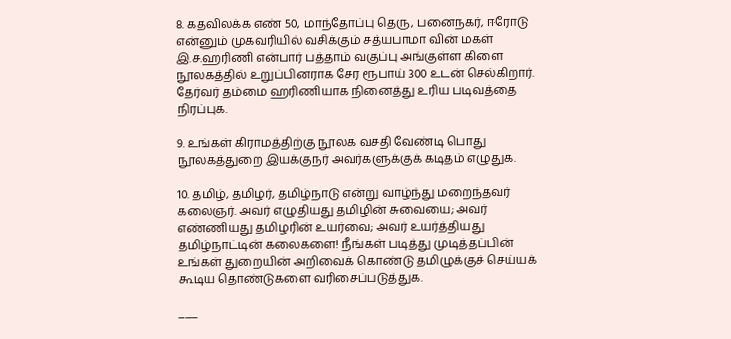8. கதவிலக்க எண் 50, மாந்தோப்பு தெரு, பனைநகர், ஈரோடு என்னும் முகவரியில் வசிக்கும் சத்யபாமா வின் மகள் இ.ச.ஹரிணி என்பார் பத்தாம் வகுப்பு அங்குள்ள கிளை நூலகத்தில் உறுப்பினராக சேர ரூபாய் 300 உடன் செல்கிறார். தேர்வர் தம்மை ஹரிணியாக நினைத்து உரிய படிவத்தை நிரப்புக.

9. உங்கள் கிராமத்திற்கு நூலக வசதி வேண்டி பொது நூலகத்துறை இயக்குநர் அவர்களுக்குக் கடிதம் எழுதுக.

10. தமிழ், தமிழர், தமிழ்நாடு என்று வாழ்ந்து மறைந்தவர் கலைஞர். அவர் எழுதியது தமிழின் சுவையை; அவர் எண்ணியது தமிழரின் உயர்வை; அவர் உயர்த்தியது தமிழ்நாட்டின் கலைகளை! நீங்கள் படித்து முடித்தப்பின் உங்கள் துறையின் அறிவைக் கொண்டு தமிழுக்குச் செய்யக் கூடிய தொண்டுகளை வரிசைப்படுத்துக.

___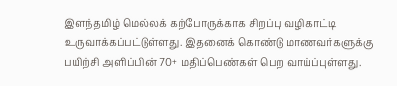இளந்தமிழ் மெல்லக் கற்போருக்காக சிறப்பு வழிகாட்டி உருவாக்கப்பட்டுள்ளது. இதனைக் கொண்டு மாணவர்களுக்கு பயிற்சி அளிப்பின் 70+ மதிப்பெண்கள் பெற வாய்ப்புள்ளது.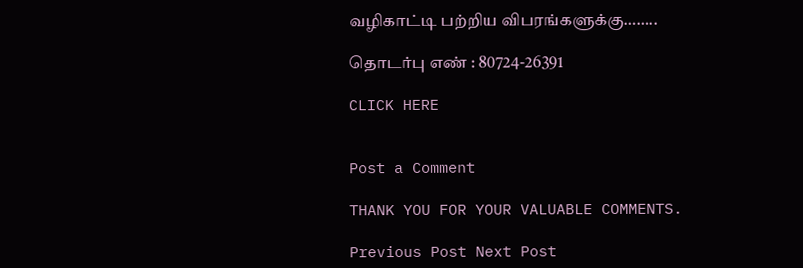வழிகாட்டி பற்றிய விபரங்களுக்கு……..

தொடர்பு எண் : 80724-26391

CLICK HERE


Post a Comment

THANK YOU FOR YOUR VALUABLE COMMENTS.

Previous Post Next Post